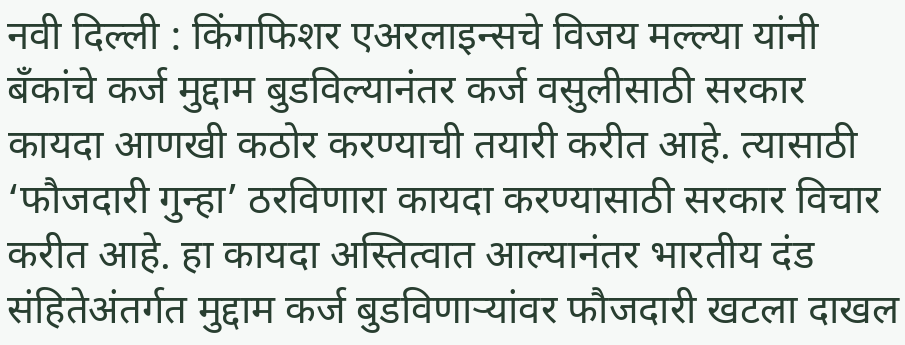नवी दिल्ली : किंगफिशर एअरलाइन्सचे विजय मल्ल्या यांनी बँकांचे कर्ज मुद्दाम बुडविल्यानंतर कर्ज वसुलीसाठी सरकार कायदा आणखी कठोर करण्याची तयारी करीत आहे. त्यासाठी ‘फौजदारी गुन्हा’ ठरविणारा कायदा करण्यासाठी सरकार विचार करीत आहे. हा कायदा अस्तित्वात आल्यानंतर भारतीय दंड संहितेअंतर्गत मुद्दाम कर्ज बुडविणाऱ्यांवर फौजदारी खटला दाखल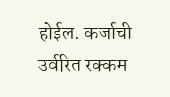होईल. कर्जाची उर्वरित रक्कम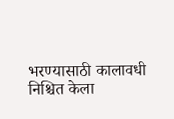भरण्यासाठी कालावधी निश्चित केला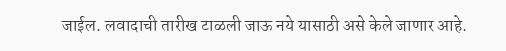जाईल. लवादाची तारीख टाळली जाऊ नये यासाठी असे केले जाणार आहे.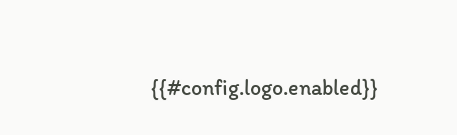{{#config.logo.enabled}}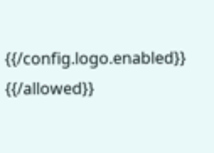{{/config.logo.enabled}}
{{/allowed}}